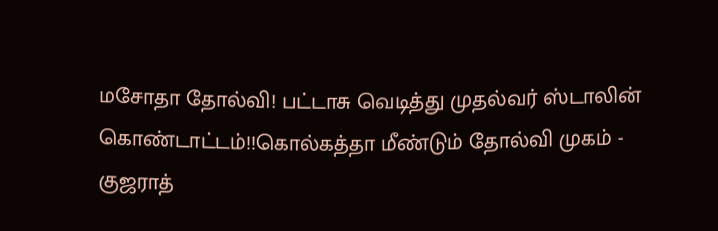மசோதா தோல்வி! பட்டாசு வெடித்து முதல்வர் ஸ்டாலின் கொண்டாட்டம்!!கொல்கத்தா மீண்டும் தோல்வி முகம் - குஜராத்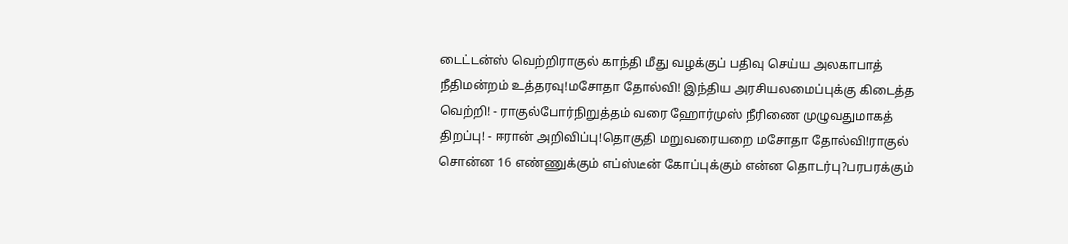டைட்டன்ஸ் வெற்றிராகுல் காந்தி மீது வழக்குப் பதிவு செய்ய அலகாபாத் நீதிமன்றம் உத்தரவு!மசோதா தோல்வி! இந்திய அரசியலமைப்புக்கு கிடைத்த வெற்றி! - ராகுல்போர்நிறுத்தம் வரை ஹோர்முஸ் நீரிணை முழுவதுமாகத் திறப்பு! - ஈரான் அறிவிப்பு!தொகுதி மறுவரையறை மசோதா தோல்வி!ராகுல் சொன்ன 16 எண்ணுக்கும் எப்ஸ்டீன் கோப்புக்கும் என்ன தொடர்பு?பரபரக்கும்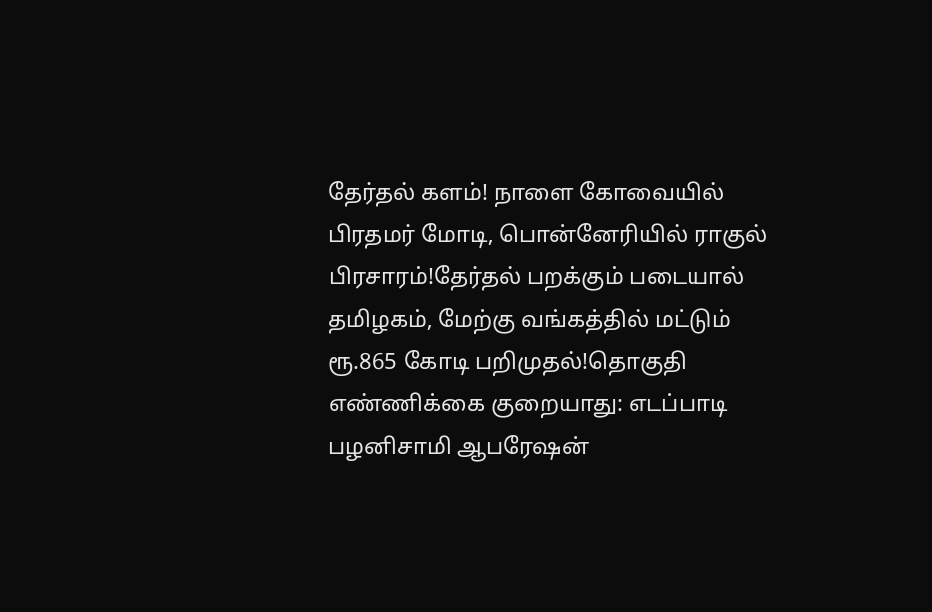தேர்தல் களம்! நாளை கோவையில் பிரதமர் மோடி, பொன்னேரியில் ராகுல் பிரசாரம்!தேர்தல் பறக்கும் படையால் தமிழகம், மேற்கு வங்கத்தில் மட்டும் ரூ.865 கோடி பறிமுதல்!தொகுதி எண்ணிக்கை குறையாது: எடப்பாடி பழனிசாமி ஆபரேஷன்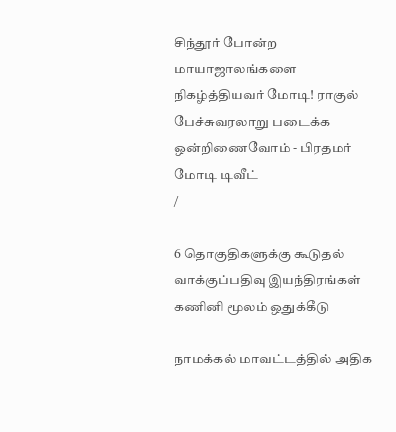சிந்தூர் போன்ற மாயாஜாலங்களை நிகழ்த்தியவர் மோடி! ராகுல் பேச்சுவரலாறு படைக்க ஒன்றிணைவோம் - பிரதமர் மோடி டிவீட்
/

6 தொகுதிகளுக்கு கூடுதல் வாக்குப்பதிவு இயந்திரங்கள் கணினி மூலம் ஒதுக்கீடு

நாமக்கல் மாவட்டத்தில் அதிக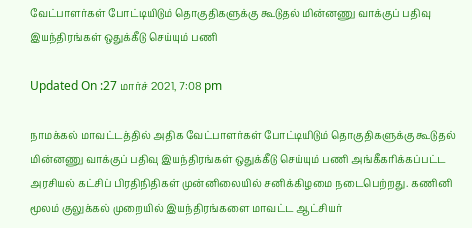வேட்பாளர்கள் போட்டியிடும் தொகுதிகளுக்கு கூடுதல் மின்னணு வாக்குப் பதிவு இயந்திரங்கள் ஒதுக்கீடு செய்யும் பணி

Updated On :27 மார்ச் 2021, 7:08 pm

நாமக்கல் மாவட்டத்தில் அதிக வேட்பாளர்கள் போட்டியிடும் தொகுதிகளுக்கு கூடுதல் மின்னணு வாக்குப் பதிவு இயந்திரங்கள் ஒதுக்கீடு செய்யும் பணி அங்கீகரிக்கப்பட்ட அரசியல் கட்சிப் பிரதிநிதிகள் முன்னிலையில் சனிக்கிழமை நடைபெற்றது. கணினி மூலம் குலுக்கல் முறையில் இயந்திரங்களை மாவட்ட ஆட்சியர்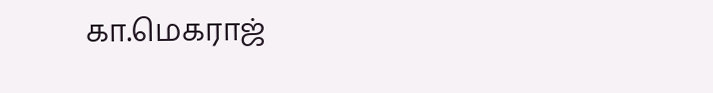கா.மெகராஜ்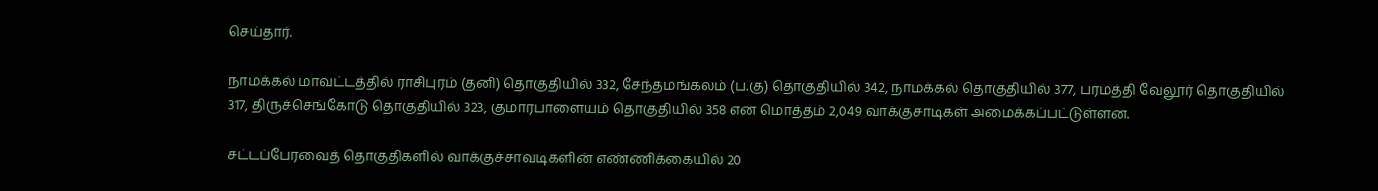செய்தார்.

நாமக்கல் மாவட்டத்தில் ராசிபுரம் (தனி) தொகுதியில் 332, சேந்தமங்கலம் (ப.கு) தொகுதியில் 342, நாமக்கல் தொகுதியில் 377, பரமத்தி வேலூர் தொகுதியில் 317, திருச்செங்கோடு தொகுதியில் 323, குமாரபாளையம் தொகுதியில் 358 என மொத்தம் 2,049 வாக்குசாடிகள் அமைக்கப்பட்டுள்ளன.

சட்டப்பேரவைத் தொகுதிகளில் வாக்குச்சாவடிகளின் எண்ணிக்கையில் 20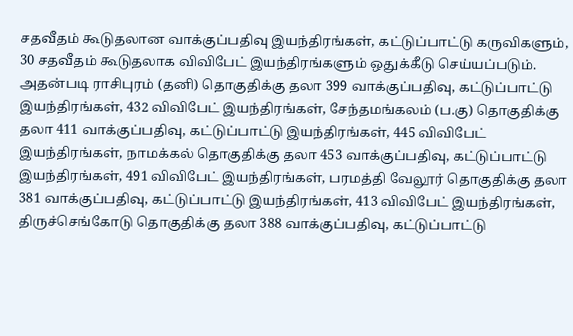சதவீதம் கூடுதலான வாக்குப்பதிவு இயந்திரங்கள், கட்டுப்பாட்டு கருவிகளும், 30 சதவீதம் கூடுதலாக விவிபேட் இயந்திரங்களும் ஒதுக்கீடு செய்யப்படும். அதன்படி ராசிபுரம் (தனி) தொகுதிக்கு தலா 399 வாக்குப்பதிவு, கட்டுப்பாட்டு இயந்திரங்கள், 432 விவிபேட் இயந்திரங்கள், சேந்தமங்கலம் (ப.கு) தொகுதிக்கு தலா 411 வாக்குப்பதிவு, கட்டுப்பாட்டு இயந்திரங்கள், 445 விவிபேட் இயந்திரங்கள், நாமக்கல் தொகுதிக்கு தலா 453 வாக்குப்பதிவு, கட்டுப்பாட்டு இயந்திரங்கள், 491 விவிபேட் இயந்திரங்கள், பரமத்தி வேலூர் தொகுதிக்கு தலா 381 வாக்குப்பதிவு, கட்டுப்பாட்டு இயந்திரங்கள், 413 விவிபேட் இயந்திரங்கள், திருச்செங்கோடு தொகுதிக்கு தலா 388 வாக்குப்பதிவு, கட்டுப்பாட்டு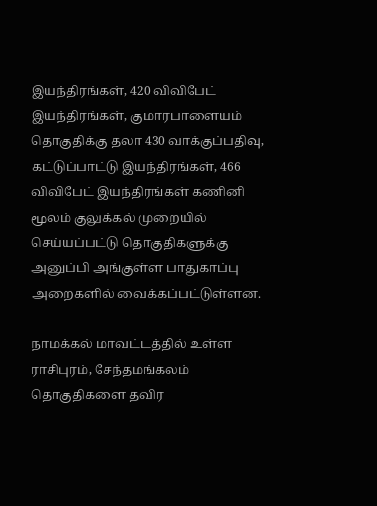இயந்திரங்கள், 420 விவிபேட் இயந்திரங்கள், குமாரபாளையம் தொகுதிக்கு தலா 430 வாக்குப்பதிவு, கட்டுப்பாட்டு இயந்திரங்கள், 466 விவிபேட் இயந்திரங்கள் கணினி மூலம் குலுக்கல் முறையில் செய்யப்பட்டு தொகுதிகளுக்கு அனுப்பி அங்குள்ள பாதுகாப்பு அறைகளில் வைக்கப்பட்டுள்ளன.

நாமக்கல் மாவட்டத்தில் உள்ள ராசிபுரம், சேந்தமங்கலம் தொகுதிகளை தவிர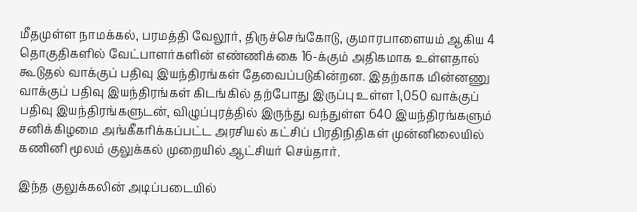மீதமுள்ள நாமக்கல், பரமத்தி வேலூர், திருச்செங்கோடு, குமாரபாளையம் ஆகிய 4 தொகுதிகளில் வேட்பாளர்களின் எண்ணிக்கை 16-க்கும் அதிகமாக உள்ளதால் கூடுதல் வாக்குப் பதிவு இயந்திரங்கள் தேவைப்படுகின்றன. இதற்காக மின்னணு வாக்குப் பதிவு இயந்திரங்கள் கிடங்கில் தற்போது இருப்பு உள்ள 1,050 வாக்குப் பதிவு இயந்திரங்களுடன், விழுப்புரத்தில் இருந்து வந்துள்ள 640 இயந்திரங்களும் சனிக்கிழமை அங்கீகரிக்கப்பட்ட அரசியல் கட்சிப் பிரதிநிதிகள் முன்னிலையில் கணினி மூலம் குலுக்கல் முறையில் ஆட்சியர் செய்தார்.

இந்த குலுக்கலின் அடிப்படையில்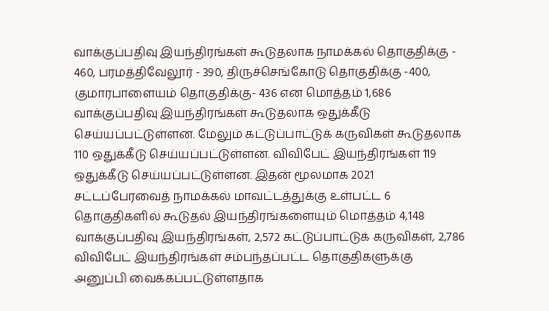வாக்குப்பதிவு இயந்திரங்கள் கூடுதலாக நாமக்கல் தொகுதிக்கு - 460, பரமத்திவேலூர் - 390, திருச்செங்கோடு தொகுதிக்கு -400, குமாரபாளையம் தொகுதிக்கு- 436 என மொத்தம் 1,686 வாக்குப்பதிவு இயந்திரங்கள் கூடுதலாக ஒதுக்கீடு செய்யப்பட்டுள்ளன. மேலும் கட்டுப்பாட்டுக் கருவிகள் கூடுதலாக 110 ஒதுக்கீடு செய்யப்பட்டுள்ளன. விவிபேட் இயந்திரங்கள் 119 ஒதுக்கீடு செய்யப்பட்டுள்ளன. இதன் மூலமாக 2021 சட்டப்பேரவைத் நாமக்கல் மாவட்டத்துக்கு உள்பட்ட 6 தொகுதிகளில் கூடுதல் இயந்திரங்களையும் மொத்தம் 4,148 வாக்குப்பதிவு இயந்திரங்கள், 2,572 கட்டுப்பாட்டுக் கருவிகள், 2,786 விவிபேட் இயந்திரங்கள் சம்பந்தப்பட்ட தொகுதிகளுக்கு அனுப்பி வைக்கப்பட்டுள்ளதாக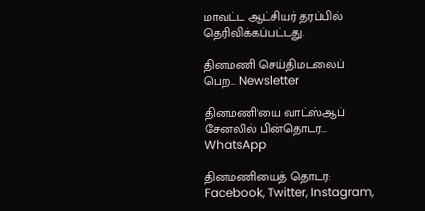மாவட்ட ஆட்சியர் தரப்பில் தெரிவிக்கப்பட்டது.

தினமணி செய்திமடலைப் பெற... Newsletter

தினமணி'யை வாட்ஸ்ஆப் சேனலில் பின்தொடர... WhatsApp

தினமணியைத் தொடர: Facebook, Twitter, Instagram,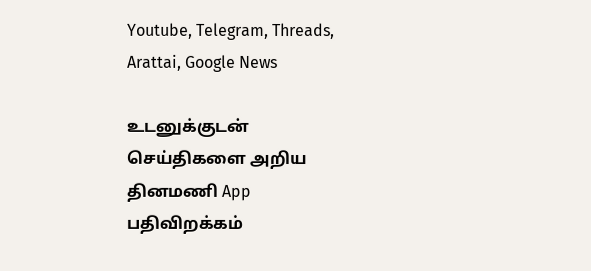Youtube, Telegram, Threads, Arattai, Google News

உடனுக்குடன் செய்திகளை அறிய தினமணி App பதிவிறக்கம்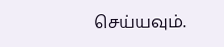செய்யவும்.